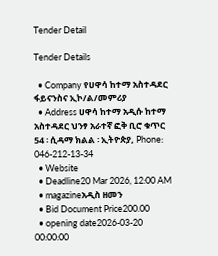Tender Detail

Tender Details

  • Company የሀዋሳ ከተማ አስተዳደር ፋይናንስና ኢኮ/ል/መምሪያ
  • Address ሀዋሳ ከተማ አዲሱ ከተማ አስተዳደር ህንፃ አራተኛ ፎቅ ቢሮ ቁጥር 54 ፡ ሲዳማ ክልል ፡ ኢትዮጵያ, Phone: 046-212-13-34
  • Website
  • Deadline20 Mar 2026, 12:00 AM
  • magazineአዲስ ዘመን
  • Bid Document Price200.00
  • opening date2026-03-20 00:00:00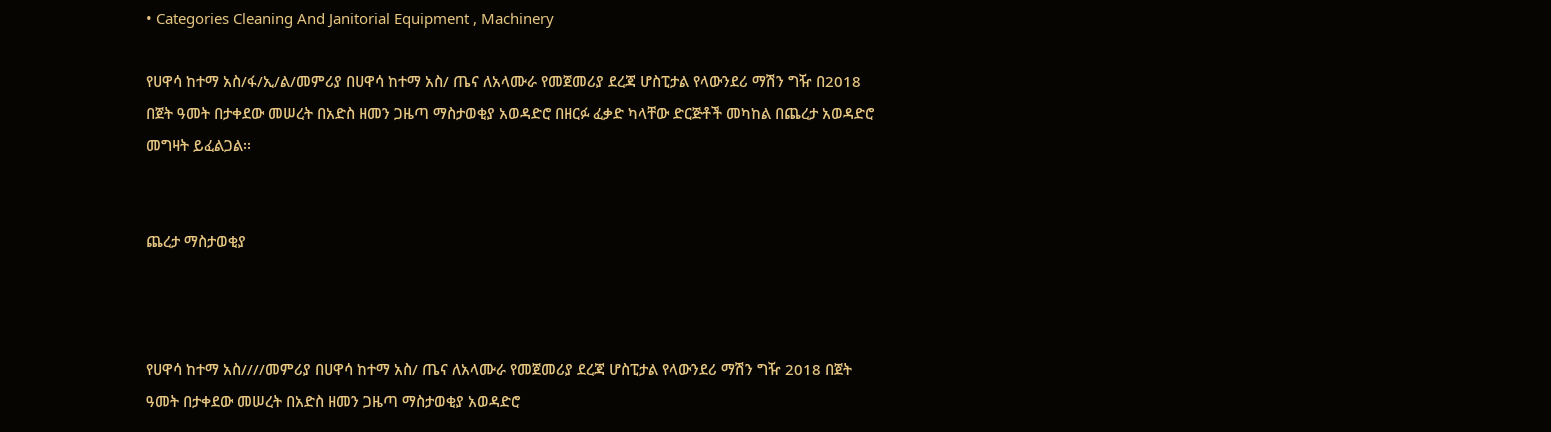• Categories Cleaning And Janitorial Equipment , Machinery

የሀዋሳ ከተማ አስ/ፋ/ኢ/ል/መምሪያ በሀዋሳ ከተማ አስ/ ጤና ለአላሙራ የመጀመሪያ ደረጃ ሆስፒታል የላውንደሪ ማሽን ግዥ በ2018 በጀት ዓመት በታቀደው መሠረት በአድስ ዘመን ጋዜጣ ማስታወቂያ አወዳድሮ በዘርፉ ፈቃድ ካላቸው ድርጅቶች መካከል በጨረታ አወዳድሮ መግዛት ይፈልጋል፡፡


ጨረታ ማስታወቂያ



የሀዋሳ ከተማ አስ////መምሪያ በሀዋሳ ከተማ አስ/ ጤና ለአላሙራ የመጀመሪያ ደረጃ ሆስፒታል የላውንደሪ ማሽን ግዥ 2018 በጀት ዓመት በታቀደው መሠረት በአድስ ዘመን ጋዜጣ ማስታወቂያ አወዳድሮ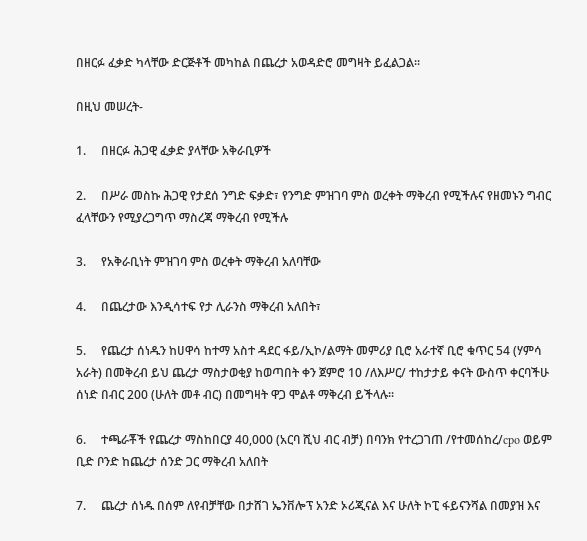በዘርፉ ፈቃድ ካላቸው ድርጅቶች መካከል በጨረታ አወዳድሮ መግዛት ይፈልጋል፡፡

በዚህ መሠረት-

1.     በዘርፉ ሕጋዊ ፈቃድ ያላቸው አቅራቢዎች

2.     በሥራ መስኩ ሕጋዊ የታደሰ ንግድ ፍቃድ፣ የንግድ ምዝገባ ምስ ወረቀት ማቅረብ የሚችሉና የዘመኑን ግብር ፈላቸውን የሚያረጋግጥ ማስረጃ ማቅረብ የሚችሉ

3.     የአቅራቢነት ምዝገባ ምስ ወረቀት ማቅረብ አለባቸው

4.     በጨረታው እንዲሳተፍ የታ ሊራንስ ማቅረብ አለበት፣

5.     የጨረታ ሰነዱን ከሀዋሳ ከተማ አስተ ዳደር ፋይ/ኢኮ/ልማት መምሪያ ቢሮ አራተኛ ቢሮ ቁጥር 54 (ሃምሳ አራት) በመቅረብ ይህ ጨረታ ማስታወቂያ ከወጣበት ቀን ጀምሮ 10 /ለእሥር/ ተከታታይ ቀናት ውስጥ ቀርባችሁ ሰነድ በብር 200 (ሁለት መቶ ብር) በመግዛት ዋጋ ሞልቶ ማቅረብ ይችላሉ፡፡

6.     ተጫራቾች የጨረታ ማስከበርያ 40,000 (አርባ ሺህ ብር ብቻ) በባንክ የተረጋገጠ /የተመሰከረ/cpo ወይም ቢድ ቦንድ ከጨረታ ሰንድ ጋር ማቅረብ አለበት

7.     ጨረታ ሰነዱ በሰም ለየብቻቸው በታሸገ ኤንቨሎፕ አንድ ኦሪጂናል እና ሁለት ኮፒ ፋይናንሻል በመያዝ እና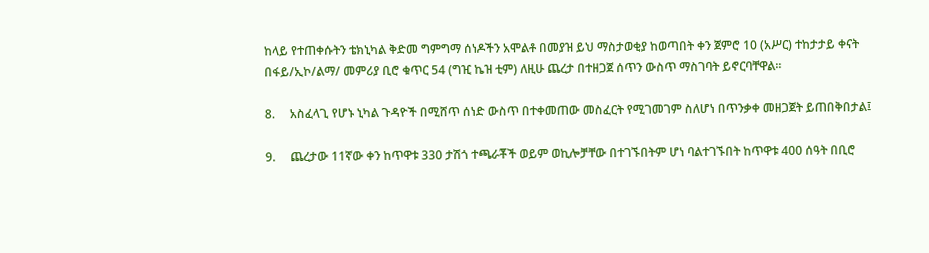ከላይ የተጠቀሱትን ቴክኒካል ቅድመ ግምግማ ሰነዶችን አሞልቶ በመያዝ ይህ ማስታወቂያ ከወጣበት ቀን ጀምሮ 10 (አሥር) ተከታታይ ቀናት በፋይ/ኢኮ/ልማ/ መምሪያ ቢሮ ቁጥር 54 (ግዢ ኬዝ ቲም) ለዚሁ ጨረታ በተዘጋጀ ሰጥን ውስጥ ማስገባት ይኖርባቸዋል፡፡

8.     አስፈላጊ የሆኑ ኒካል ጉዳዮች በሚሸጥ ሰነድ ውስጥ በተቀመጠው መስፈርት የሚገመገም ስለሆነ በጥንቃቀ መዘጋጀት ይጠበቅበታል፤

9.     ጨረታው 11ኛው ቀን ከጥዋቱ 330 ታሽጎ ተጫራቾች ወይም ወኪሎቻቸው በተገኙበትም ሆነ ባልተገኙበት ከጥዋቱ 400 ሰዓት በቢሮ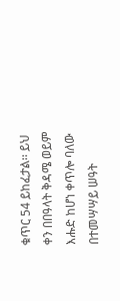ቁጥር 54 ይከፈታል፡፡ ይህ ቀን በበዓላት ቅዳሜ ወይም እሑድ ከሆነ ቀጥሎ ባለው በተመሣሣይ ሠዓት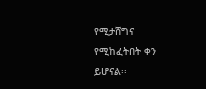የሚታሸግና የሚከፈትበት ቀን ይሆናል፡፡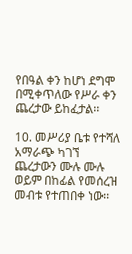የበዓል ቀን ከሆነ ደግሞ በሚቀጥለው የሥራ ቀን ጨረታው ይከፈታል፡፡

10. መሥሪያ ቤቱ የተሻለ አማራጭ ካገኘ ጨረታውን ሙሉ ሙሉ ወይም በከፊል የመሰረዝ መብቱ የተጠበቀ ነው፡፡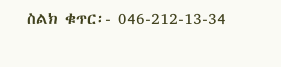ስልክ ቁጥር፡- 046-212-13-34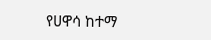የሀዋሳ ከተማ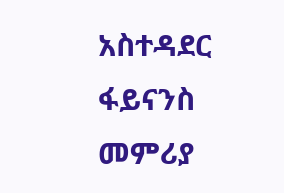አስተዳደር ፋይናንስ መምሪያ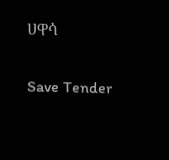ሀዋሳ

Save Tender